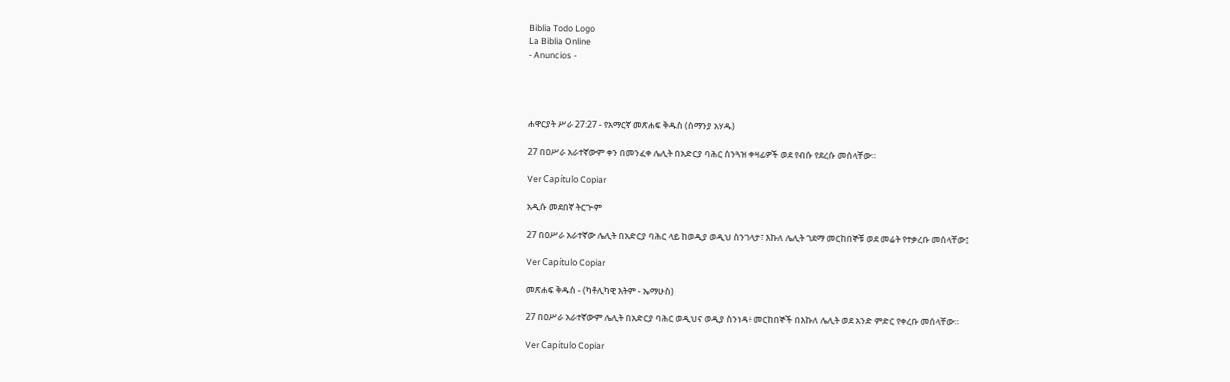Biblia Todo Logo
La Biblia Online
- Anuncios -




ሐዋርያት ሥራ 27:27 - የአማርኛ መጽሐፍ ቅዱስ (ሰማንያ አሃዱ)

27 በዐሥራ አራተኛውም ቀን በመንፈቀ ሌሊት በአድርያ ባሕር ስንጓዝ ቀዛፊዎች ወደ የብሱ የደረሱ መሰላቸው።

Ver Capítulo Copiar

አዲሱ መደበኛ ትርጒም

27 በዐሥራ አራተኛው ሌሊት በአድርያ ባሕር ላይ ከወዲያ ወዲህ ስንገላታ፣ እኩለ ሌሊት ገደማ መርከበኞቹ ወደ መሬት የተቃረቡ መሰላቸው፤

Ver Capítulo Copiar

መጽሐፍ ቅዱስ - (ካቶሊካዊ እትም - ኤማሁስ)

27 በዐሥራ አራተኛውም ሌሊት በአድርያ ባሕር ወዲህና ወዲያ ስንነዳ፥ መርከበኞች በእኩለ ሌሊት ወደ አንድ ምድር የቀረቡ መሰላቸው።

Ver Capítulo Copiar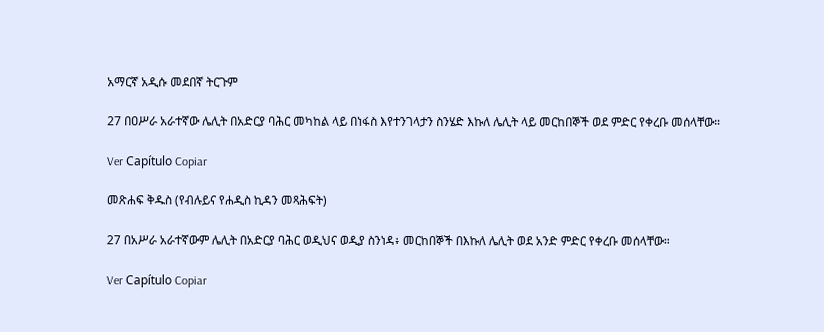አማርኛ አዲሱ መደበኛ ትርጉም

27 በዐሥራ አራተኛው ሌሊት በአድርያ ባሕር መካከል ላይ በነፋስ እየተንገላታን ስንሄድ እኩለ ሌሊት ላይ መርከበኞች ወደ ምድር የቀረቡ መሰላቸው።

Ver Capítulo Copiar

መጽሐፍ ቅዱስ (የብሉይና የሐዲስ ኪዳን መጻሕፍት)

27 በአሥራ አራተኛውም ሌሊት በአድርያ ባሕር ወዲህና ወዲያ ስንነዳ፥ መርከበኞች በእኩለ ሌሊት ወደ አንድ ምድር የቀረቡ መሰላቸው።

Ver Capítulo Copiar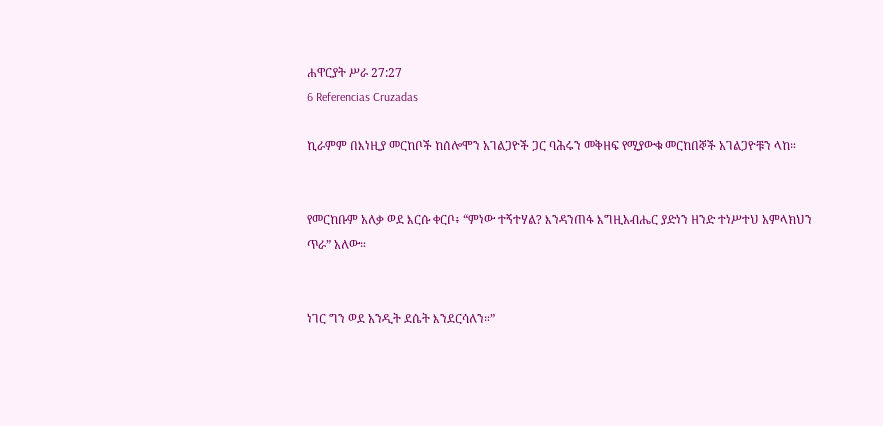ሐዋርያት ሥራ 27:27
6 Referencias Cruzadas

ኪራምም በእነዚያ መርከቦች ከሰሎሞን አገልጋዮች ጋር ባሕሩን መቅዘፍ የሚያውቁ መርከበኞች አገልጋዮቹን ላከ።


የመርከቡም አለቃ ወደ እርሱ ቀርቦ፥ “ምነው ተኝተሃል? እንዳንጠፋ እግዚአብሔር ያድነን ዘንድ ተነሥተህ አምላክህን ጥራ” አለው።


ነገር ግን ወደ አንዲት ደሴት እንደርሳለን።”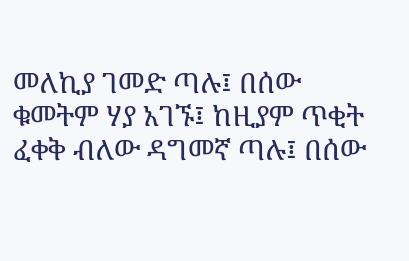መለኪያ ገመድ ጣሉ፤ በሰው ቁመትም ሃያ አገኙ፤ ከዚያም ጥቂት ፈቀቅ ብለው ዳግመኛ ጣሉ፤ በሰው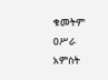ቁመትም ዐሥራ አምስት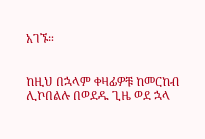አገኙ።


ከዚህ በኋላም ቀዛፊዎቹ ከመርከብ ሊኮበልሉ በወደዱ ጊዜ ወደ ኋላ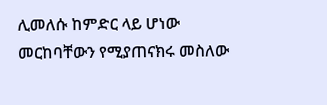ሊመለሱ ከምድር ላይ ሆነው መርከባቸውን የሚያጠናክሩ መስለው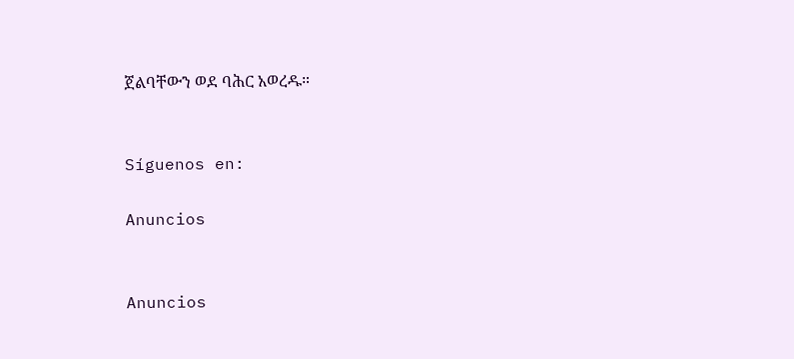ጀልባቸውን ወደ ባሕር አወረዱ።


Síguenos en:

Anuncios


Anuncios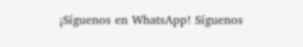¡Síguenos en WhatsApp! Síguenos